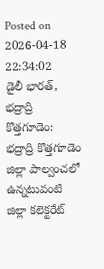Posted on 2026-04-18 22:34:02
డైలీ భారత్, భద్రాద్రి కొత్తగూడెం: భద్రాద్రి కొత్తగూడెం జిల్లా పాల్వంచలో ఉన్నటువంటి జిల్లా కలెక్టరేట్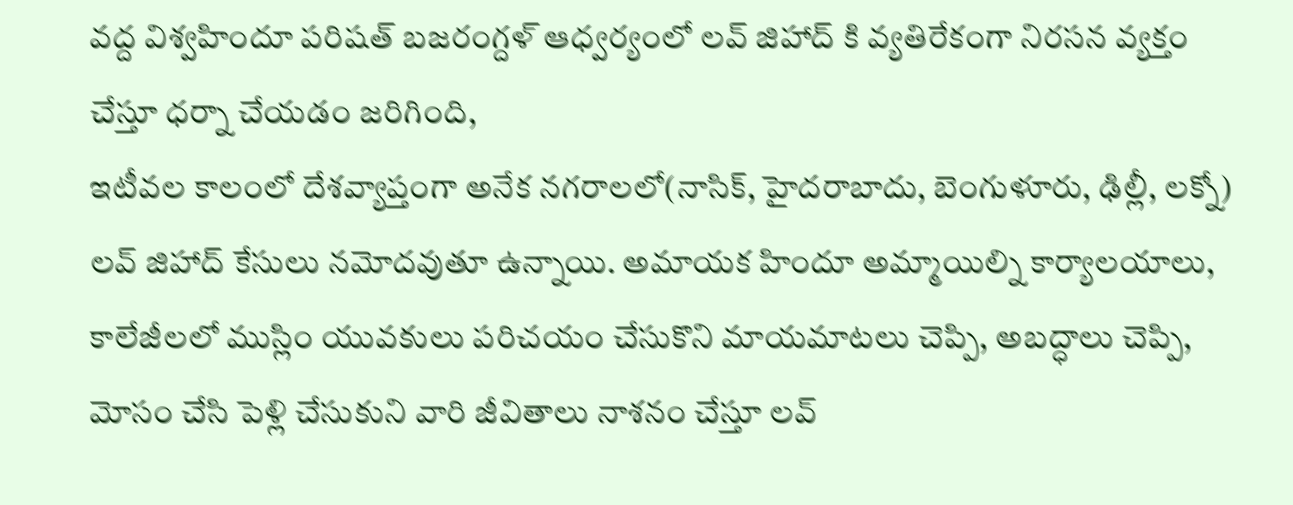వద్ద విశ్వహిందూ పరిషత్ బజరంగ్దళ్ ఆధ్వర్యంలో లవ్ జిహాద్ కి వ్యతిరేకంగా నిరసన వ్యక్తం చేస్తూ ధర్నా చేయడం జరిగింది,
ఇటీవల కాలంలో దేశవ్యాప్తంగా అనేక నగరాలలో(నాసిక్, హైదరాబాదు, బెంగుళూరు, ఢిల్లీ, లక్నో) లవ్ జిహాద్ కేసులు నమోదవుతూ ఉన్నాయి. అమాయక హిందూ అమ్మాయిల్ని కార్యాలయాలు, కాలేజీలలో ముస్లిం యువకులు పరిచయం చేసుకొని మాయమాటలు చెప్పి, అబద్ధాలు చెప్పి, మోసం చేసి పెళ్లి చేసుకుని వారి జీవితాలు నాశనం చేస్తూ లవ్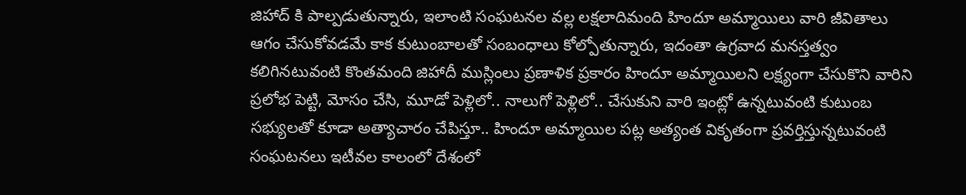జిహాద్ కి పాల్పడుతున్నారు, ఇలాంటి సంఘటనల వల్ల లక్షలాదిమంది హిందూ అమ్మాయిలు వారి జీవితాలు ఆగం చేసుకోవడమే కాక కుటుంబాలతో సంబంధాలు కోల్పోతున్నారు, ఇదంతా ఉగ్రవాద మనస్తత్వం కలిగినటువంటి కొంతమంది జిహాదీ ముస్లింలు ప్రణాళిక ప్రకారం హిందూ అమ్మాయిలని లక్ష్యంగా చేసుకొని వారిని ప్రలోభ పెట్టి, మోసం చేసి, మూడో పెళ్లిలో.. నాలుగో పెళ్లిలో.. చేసుకుని వారి ఇంట్లో ఉన్నటువంటి కుటుంబ సభ్యులతో కూడా అత్యాచారం చేపిస్తూ.. హిందూ అమ్మాయిల పట్ల అత్యంత వికృతంగా ప్రవర్తిస్తున్నటువంటి సంఘటనలు ఇటీవల కాలంలో దేశంలో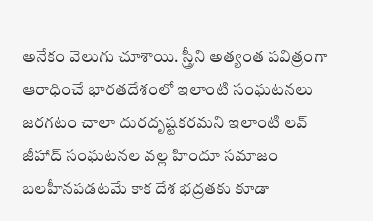అనేకం వెలుగు చూశాయి. స్త్రీని అత్యంత పవిత్రంగా ఆరాధించే భారతదేశంలో ఇలాంటి సంఘటనలు జరగటం చాలా దురదృష్టకరమని ఇలాంటి లవ్ జీహాద్ సంఘటనల వల్ల హిందూ సమాజం బలహీనపడటమే కాక దేశ భద్రతకు కూడా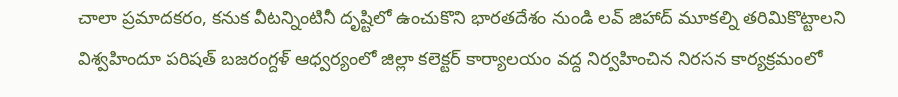చాలా ప్రమాదకరం, కనుక వీటన్నింటినీ దృష్టిలో ఉంచుకొని భారతదేశం నుండి లవ్ జిహాద్ మూకల్ని తరిమికొట్టాలని విశ్వహిందూ పరిషత్ బజరంగ్దళ్ ఆధ్వర్యంలో జిల్లా కలెక్టర్ కార్యాలయం వద్ద నిర్వహించిన నిరసన కార్యక్రమంలో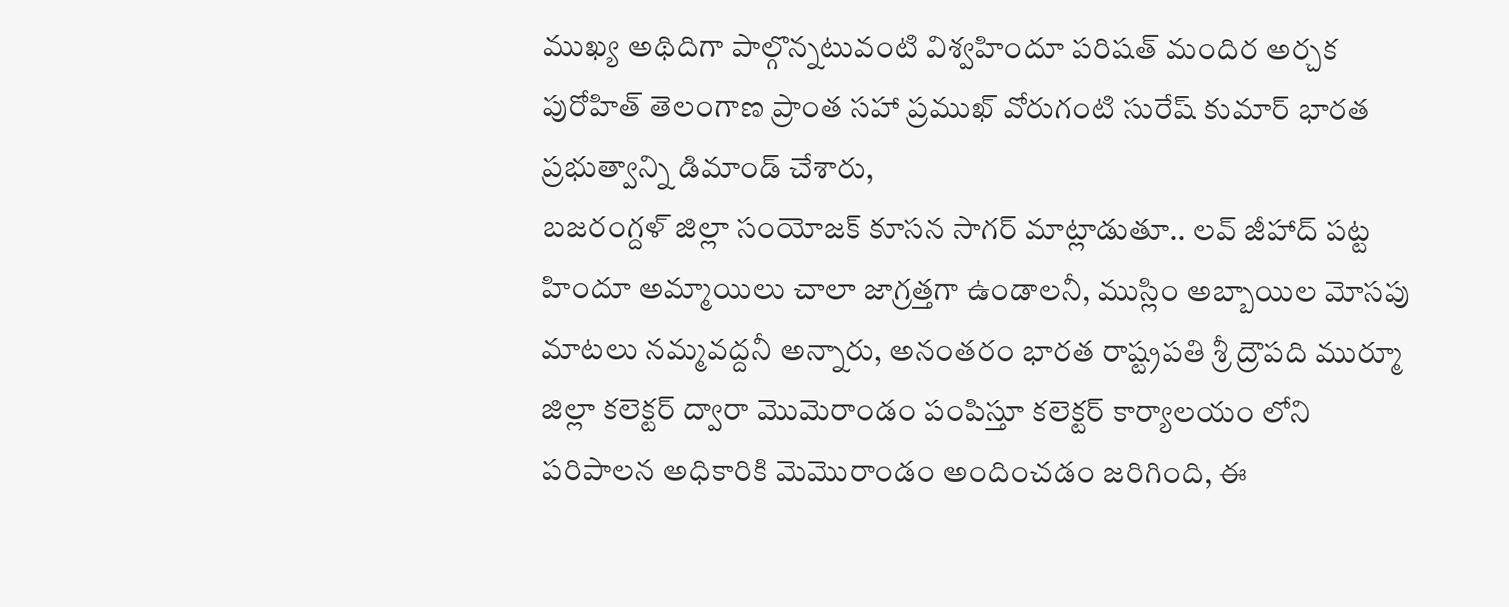ముఖ్య అథిదిగా పాల్గొన్నటువంటి విశ్వహిందూ పరిషత్ మందిర అర్చక పురోహిత్ తెలంగాణ ప్రాంత సహా ప్రముఖ్ వోరుగంటి సురేష్ కుమార్ భారత ప్రభుత్వాన్ని డిమాండ్ చేశారు,
బజరంగ్దళ్ జిల్లా సంయోజక్ కూసన సాగర్ మాట్లాడుతూ.. లవ్ జీహాద్ పట్ట హిందూ అమ్మాయిలు చాలా జాగ్రత్తగా ఉండాలనీ, ముస్లిం అబ్బాయిల మోసపు మాటలు నమ్మవద్దనీ అన్నారు, అనంతరం భారత రాష్ట్రపతి శ్రీ ద్రౌపది ముర్మూ జిల్లా కలెక్టర్ ద్వారా మొమెరాండం పంపిస్తూ కలెక్టర్ కార్యాలయం లోని పరిపాలన అధికారికి మెమొరాండం అందించడం జరిగింది, ఈ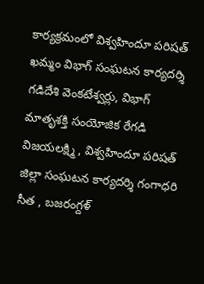కార్యక్రమంలో విశ్వహిందూ పరిషత్ ఖమ్మం విభాగ్ సంఘటన కార్యదర్శి గడిదేశి వెంకటేశ్వర్లు, విభాగ్ మాతృశక్తి సంయోజిక రేగడి విజయలక్ష్మి , విశ్వహిందూ పరిషత్ జిల్లా సంఘటన కార్యదర్శి గంగాధరి సీత , బజరంగ్దళ్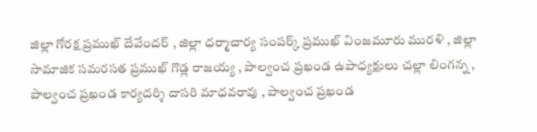జిల్లా గోరక్ష ప్రముఖ్ దేవేందర్ , జిల్లా ధర్మాచార్య సంపర్క్ ప్రముఖ్ వింజమూరు మురళి , జిల్లా సామాజిక సమరసత ప్రముఖ్ గొడ్ల రాజయ్య , పాల్వంచ ప్రఖండ ఉపాధ్యక్షులు చల్లా లింగన్న , పాల్వంచ ప్రఖండ కార్యదర్శి దాసరి మాధవరావు , పాల్వంచ ప్రఖండ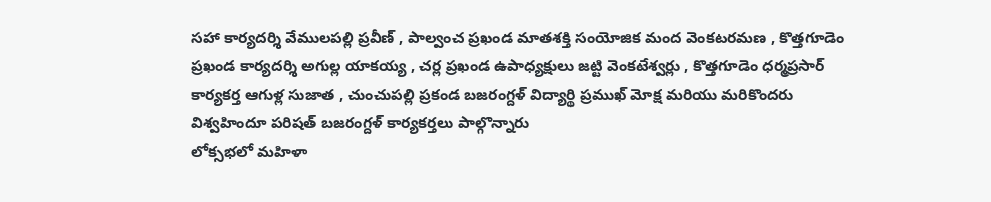సహా కార్యదర్శి వేములపల్లి ప్రవీణ్ , పాల్వంచ ప్రఖండ మాతశక్తి సంయోజిక మంద వెంకటరమణ , కొత్తగూడెం ప్రఖండ కార్యదర్శి అగుల్ల యాకయ్య , చర్ల ప్రఖండ ఉపాధ్యక్షులు జట్టి వెంకటేశ్వర్లు , కొత్తగూడెం ధర్మప్రసార్ కార్యకర్త ఆగుళ్ల సుజాత , చుంచుపల్లి ప్రకండ బజరంగ్దళ్ విద్యార్థి ప్రముఖ్ మోక్ష మరియు మరికొందరు విశ్వహిందూ పరిషత్ బజరంగ్దళ్ కార్యకర్తలు పాల్గొన్నారు
లోక్సభలో మహిళా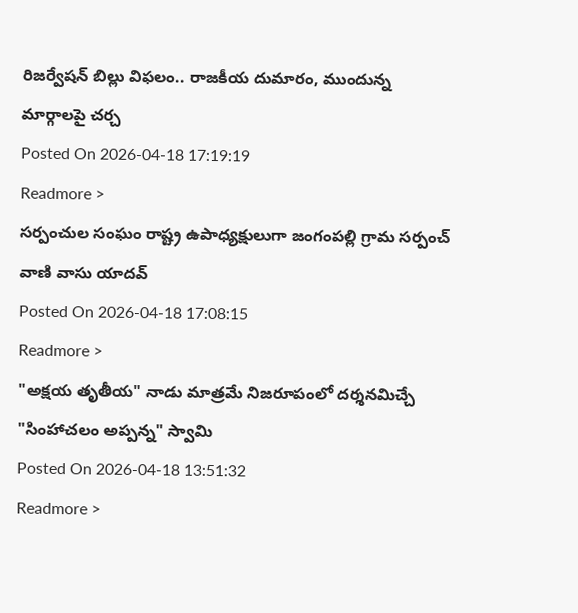రిజర్వేషన్ బిల్లు విఫలం.. రాజకీయ దుమారం, ముందున్న మార్గాలపై చర్చ
Posted On 2026-04-18 17:19:19
Readmore >
సర్పంచుల సంఘం రాష్ట్ర ఉపాధ్యక్షులుగా జంగంపల్లి గ్రామ సర్పంచ్ వాణి వాసు యాదవ్
Posted On 2026-04-18 17:08:15
Readmore >
"అక్షయ తృతీయ" నాడు మాత్రమే నిజరూపంలో దర్శనమిచ్చే "సింహాచలం అప్పన్న" స్వామి
Posted On 2026-04-18 13:51:32
Readmore >